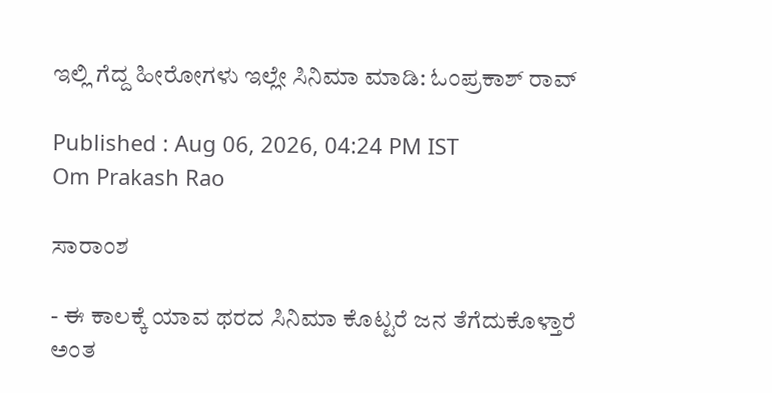ಇಲ್ಲಿ ಗೆದ್ದ ಹೀರೋಗಳು ಇಲ್ಲೇ ಸಿನಿಮಾ ಮಾಡಿ: ಓಂಪ್ರಕಾಶ್‌ ರಾವ್

Published : Aug 06, 2026, 04:24 PM IST
Om Prakash Rao

ಸಾರಾಂಶ

- ಈ ಕಾಲಕ್ಕೆ ಯಾವ ಥರದ ಸಿನಿಮಾ ಕೊಟ್ಟರೆ ಜನ ತೆಗೆದುಕೊಳ್ತಾರೆ ಅಂತ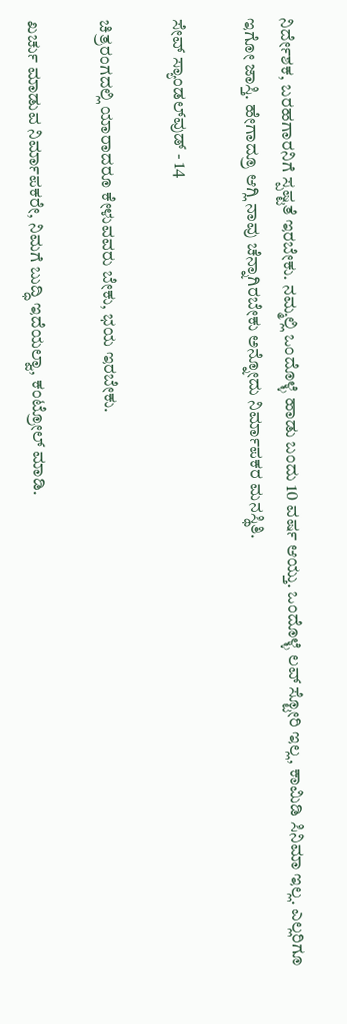ನಿರ್ದೇಶಕ, ಬರಹಗಾರನಿಗೆ ಸ್ಪಷ್ಟತೆ ಇರಬೇಕು. ನಮ್ಮಲ್ಲಿ ಒಂದೊಳ್ಳೆ ಹಾಡು ಬಂದು 10 ವರ್ಷ ಆಯ್ತು. ಒಂದೊಳ್ಳೆ ಲವ್‌ ಸ್ಟೋರಿ ಇಲ್ಲ, ಕಾಮಿಡಿ ಸಿನಿಮಾ ಇಲ್ಲ. ಎಲ್ಲರಿಗೂ ಇಗೋ ಜಾಸ್ತಿ. ಹೇಗಾದ್ರೂ ಆಗ್ಲಿ ನಾವು ಚೆನ್ನಾಗಿರಬೇಕು ಅನ್ನೋದು ನಿರ್ಮಾಪಕರ ಮನಸ್ಥಿತಿ.

ಸೇವ್‌ ಸ್ಯಾಂಡಲ್‌ವುಡ್‌ - 14

ಚಿತ್ರರಂಗದಲ್ಲಿ ಯಾರಾದರೂ ಕೇಳುವವರು ಬೇಕು, ಭಯ ಇರಬೇಕು.

ಖರ್ಚು ಮಾಡುವ ನಿರ್ಮಾಪಕರೇ, ನಿಮಗೆ ಬುದ್ಧಿ ಇದೆಯಲ್ವಾ, ಕಂಟ್ರೋಲ್‌ ಮಾಡಿ.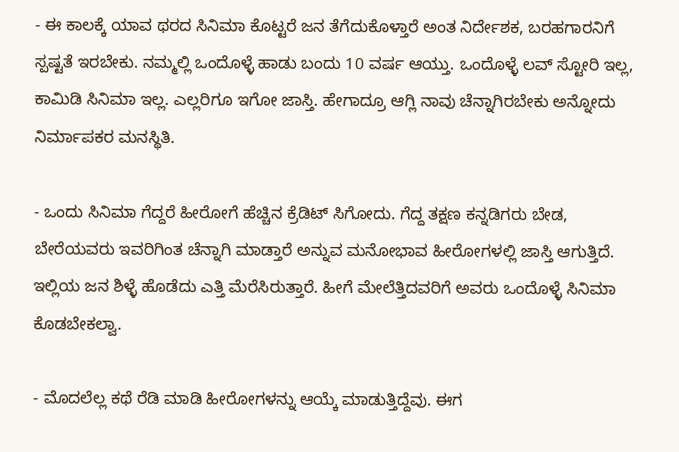- ಈ ಕಾಲಕ್ಕೆ ಯಾವ ಥರದ ಸಿನಿಮಾ ಕೊಟ್ಟರೆ ಜನ ತೆಗೆದುಕೊಳ್ತಾರೆ ಅಂತ ನಿರ್ದೇಶಕ, ಬರಹಗಾರನಿಗೆ ಸ್ಪಷ್ಟತೆ ಇರಬೇಕು. ನಮ್ಮಲ್ಲಿ ಒಂದೊಳ್ಳೆ ಹಾಡು ಬಂದು 10 ವರ್ಷ ಆಯ್ತು. ಒಂದೊಳ್ಳೆ ಲವ್‌ ಸ್ಟೋರಿ ಇಲ್ಲ, ಕಾಮಿಡಿ ಸಿನಿಮಾ ಇಲ್ಲ. ಎಲ್ಲರಿಗೂ ಇಗೋ ಜಾಸ್ತಿ. ಹೇಗಾದ್ರೂ ಆಗ್ಲಿ ನಾವು ಚೆನ್ನಾಗಿರಬೇಕು ಅನ್ನೋದು ನಿರ್ಮಾಪಕರ ಮನಸ್ಥಿತಿ.

- ಒಂದು ಸಿನಿಮಾ ಗೆದ್ದರೆ ಹೀರೋಗೆ ಹೆಚ್ಚಿನ ಕ್ರೆಡಿಟ್‌ ಸಿಗೋದು. ಗೆದ್ದ ತಕ್ಷಣ ಕನ್ನಡಿಗರು ಬೇಡ, ಬೇರೆಯವರು ಇವರಿಗಿಂತ ಚೆನ್ನಾಗಿ ಮಾಡ್ತಾರೆ ಅನ್ನುವ ಮನೋಭಾವ ಹೀರೋಗಳಲ್ಲಿ ಜಾಸ್ತಿ ಆಗುತ್ತಿದೆ. ಇಲ್ಲಿಯ ಜನ ಶಿಳ್ಳೆ ಹೊಡೆದು ಎತ್ತಿ ಮೆರೆಸಿರುತ್ತಾರೆ. ಹೀಗೆ ಮೇಲೆತ್ತಿದವರಿಗೆ ಅವರು ಒಂದೊಳ್ಳೆ ಸಿನಿಮಾ ಕೊಡಬೇಕಲ್ವಾ.

- ಮೊದಲೆಲ್ಲ ಕಥೆ ರೆಡಿ ಮಾಡಿ ಹೀರೋಗಳನ್ನು ಆಯ್ಕೆ ಮಾಡುತ್ತಿದ್ದೆವು. ಈಗ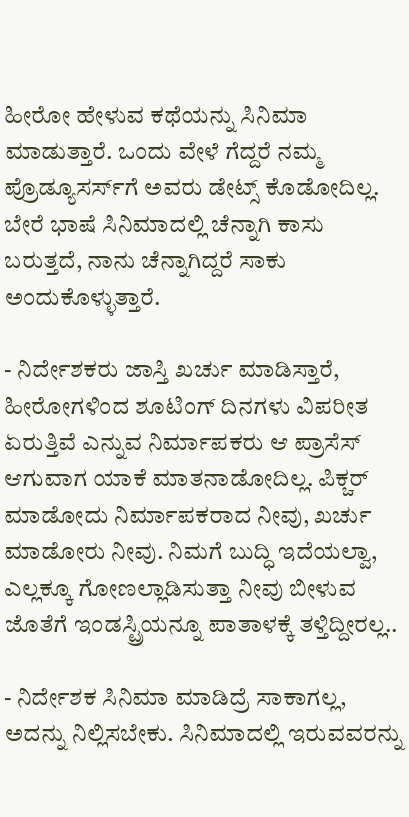ಹೀರೋ ಹೇಳುವ ಕಥೆಯನ್ನು ಸಿನಿಮಾ ಮಾಡುತ್ತಾರೆ. ಒಂದು ವೇಳೆ ಗೆದ್ದರೆ ನಮ್ಮ ಪ್ರೊಡ್ಯೂಸರ್ಸ್‌ಗೆ ಅವರು ಡೇಟ್ಸ್‌ ಕೊಡೋದಿಲ್ಲ. ಬೇರೆ ಭಾಷೆ ಸಿನಿಮಾದಲ್ಲಿ ಚೆನ್ನಾಗಿ ಕಾಸು ಬರುತ್ತದೆ, ನಾನು ಚೆನ್ನಾಗಿದ್ದರೆ ಸಾಕು ಅಂದುಕೊಳ್ಳುತ್ತಾರೆ.

- ನಿರ್ದೇಶಕರು ಜಾಸ್ತಿ ಖರ್ಚು ಮಾಡಿಸ್ತಾರೆ, ಹೀರೋಗಳಿಂದ ಶೂಟಿಂಗ್‌ ದಿನಗಳು ವಿಪರೀತ ಏರುತ್ತಿವೆ ಎನ್ನುವ ನಿರ್ಮಾಪಕರು ಆ ಪ್ರಾಸೆಸ್‌ ಆಗುವಾಗ ಯಾಕೆ ಮಾತನಾಡೋದಿಲ್ಲ. ಪಿಕ್ಚರ್‌ ಮಾಡೋದು ನಿರ್ಮಾಪಕರಾದ ನೀವು, ಖರ್ಚು ಮಾಡೋರು ನೀವು. ನಿಮಗೆ ಬುದ್ಧಿ ಇದೆಯಲ್ವಾ, ಎಲ್ಲಕ್ಕೂ ಗೋಣಲ್ಲಾಡಿಸುತ್ತಾ ನೀವು ಬೀಳುವ ಜೊತೆಗೆ ಇಂಡಸ್ಟ್ರಿಯನ್ನೂ ಪಾತಾಳಕ್ಕೆ ತಳ್ತಿದ್ದೀರಲ್ಲ..

- ನಿರ್ದೇಶಕ ಸಿನಿಮಾ ಮಾಡಿದ್ರೆ ಸಾಕಾಗಲ್ಲ, ಅದನ್ನು ನಿಲ್ಲಿಸಬೇಕು. ಸಿನಿಮಾದಲ್ಲಿ ಇರುವವರನ್ನು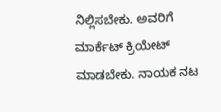ನಿಲ್ಲಿಸಬೇಕು. ಅವರಿಗೆ ಮಾರ್ಕೆಟ್‌ ಕ್ರಿಯೇಟ್‌ ಮಾಡಬೇಕು. ನಾಯಕ ನಟ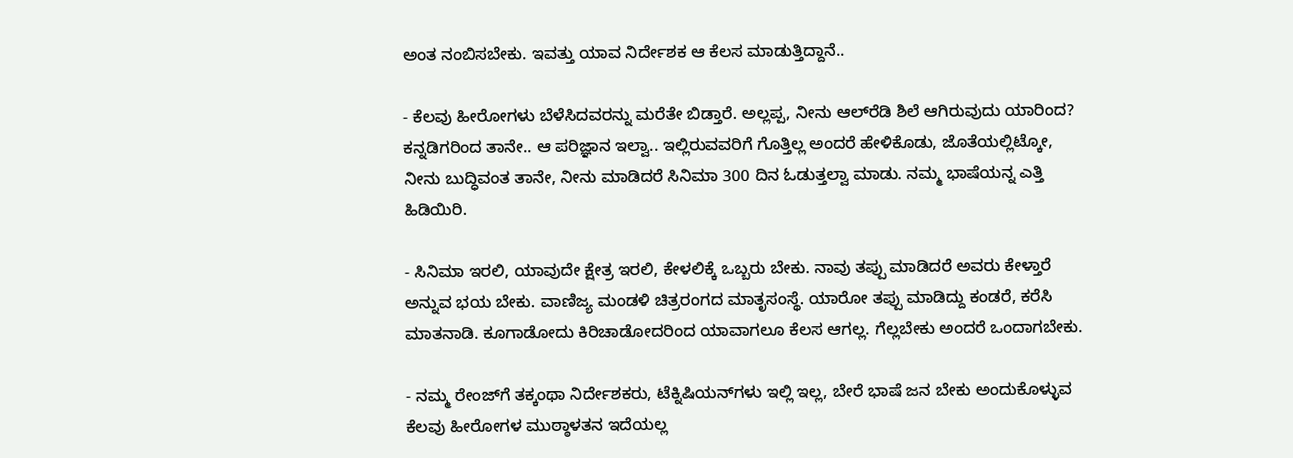ಅಂತ ನಂಬಿಸಬೇಕು. ಇವತ್ತು ಯಾವ ನಿರ್ದೇಶಕ ಆ ಕೆಲಸ ಮಾಡುತ್ತಿದ್ದಾನೆ..

- ಕೆಲವು ಹೀರೋಗಳು ಬೆಳೆಸಿದವರನ್ನು ಮರೆತೇ ಬಿಡ್ತಾರೆ. ಅಲ್ಲಪ್ಪ, ನೀನು ಆಲ್‌ರೆಡಿ ಶಿಲೆ ಆಗಿರುವುದು ಯಾರಿಂದ? ಕನ್ನಡಿಗರಿಂದ ತಾನೇ.. ಆ ಪರಿಜ್ಞಾನ ಇಲ್ವಾ.. ಇಲ್ಲಿರುವವರಿಗೆ ಗೊತ್ತಿಲ್ಲ ಅಂದರೆ ಹೇಳಿಕೊಡು, ಜೊತೆಯಲ್ಲಿಟ್ಕೋ, ನೀನು ಬುದ್ಧಿವಂತ ತಾನೇ, ನೀನು ಮಾಡಿದರೆ ಸಿನಿಮಾ 300 ದಿನ ಓಡುತ್ತಲ್ವಾ ಮಾಡು. ನಮ್ಮ ಭಾಷೆಯನ್ನ ಎತ್ತಿ ಹಿಡಿಯಿರಿ.

- ಸಿನಿಮಾ ಇರಲಿ, ಯಾವುದೇ ಕ್ಷೇತ್ರ ಇರಲಿ, ಕೇಳಲಿಕ್ಕೆ ಒಬ್ಬರು ಬೇಕು. ನಾವು ತಪ್ಪು ಮಾಡಿದರೆ ಅವರು ಕೇಳ್ತಾರೆ ಅನ್ನುವ ಭಯ ಬೇಕು. ವಾಣಿಜ್ಯ ಮಂಡಳಿ ಚಿತ್ರರಂಗದ ಮಾತೃಸಂಸ್ಥೆ. ಯಾರೋ ತಪ್ಪು ಮಾಡಿದ್ದು ಕಂಡರೆ, ಕರೆಸಿ ಮಾತನಾಡಿ. ಕೂಗಾಡೋದು ಕಿರಿಚಾಡೋದರಿಂದ ಯಾವಾಗಲೂ ಕೆಲಸ ಆಗಲ್ಲ. ಗೆಲ್ಲಬೇಕು ಅಂದರೆ ಒಂದಾಗಬೇಕು.

- ನಮ್ಮ ರೇಂಜ್‌ಗೆ ತಕ್ಕಂಥಾ ನಿರ್ದೇಶಕರು, ಟೆಕ್ನಿಷಿಯನ್‌ಗಳು ಇಲ್ಲಿ ಇಲ್ಲ, ಬೇರೆ ಭಾಷೆ ಜನ ಬೇಕು ಅಂದುಕೊಳ್ಳುವ ಕೆಲವು ಹೀರೋಗಳ ಮುಠ್ಠಾಳತನ ಇದೆಯಲ್ಲ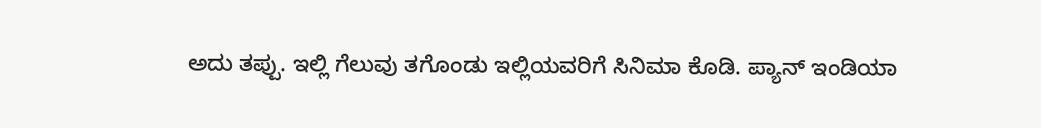ಅದು ತಪ್ಪು. ಇಲ್ಲಿ ಗೆಲುವು ತಗೊಂಡು ಇಲ್ಲಿಯವರಿಗೆ ಸಿನಿಮಾ ಕೊಡಿ. ಪ್ಯಾನ್‌ ಇಂಡಿಯಾ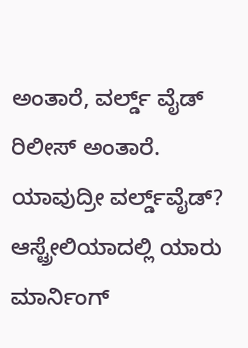ಅಂತಾರೆ, ವರ್ಲ್ಡ್‌ ವೈಡ್‌ ರಿಲೀಸ್‌ ಅಂತಾರೆ. ಯಾವುದ್ರೀ ವರ್ಲ್ಡ್‌ವೈಡ್‌? ಆಸ್ಟ್ರೇಲಿಯಾದಲ್ಲಿ ಯಾರು ಮಾರ್ನಿಂಗ್‌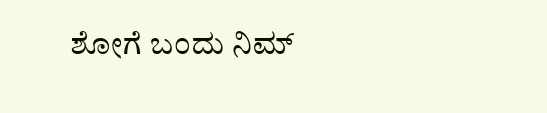ಶೋಗೆ ಬಂದು ನಿಮ್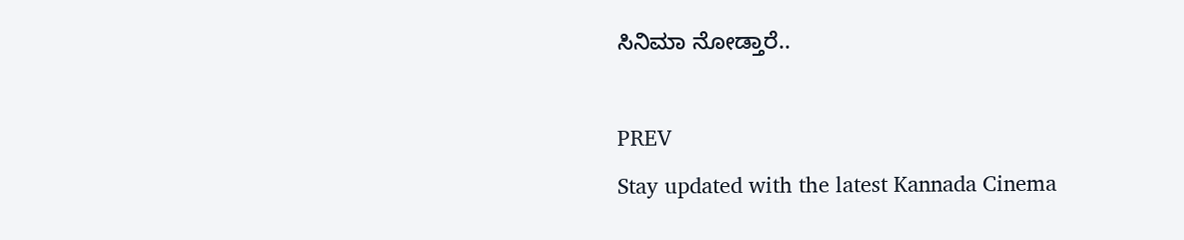ಸಿನಿಮಾ ನೋಡ್ತಾರೆ..

PREV
Stay updated with the latest Kannada Cinema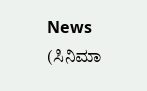News (ಸಿನಿಮಾ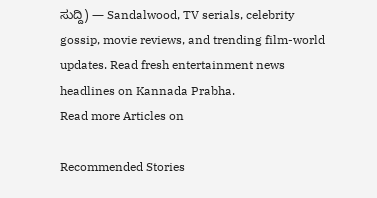ಸುದ್ದಿ) — Sandalwood, TV serials, celebrity gossip, movie reviews, and trending film-world updates. Read fresh entertainment news headlines on Kannada Prabha.
Read more Articles on

Recommended Stories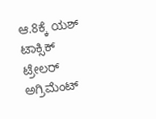ಆ.8ಕ್ಕೆ ಯಶ್‌ ಟಾಕ್ಸಿಕ್‌ ಟ್ರೇಲರ್‌
ಅಗ್ರಿಮೆಂಟ್‌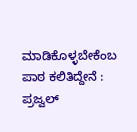ಮಾಡಿಕೊಳ್ಳಬೇಕೆಂಬ ಪಾಠ ಕಲಿತಿದ್ದೇನೆ : ಪ್ರಜ್ವಲ್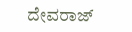ದೇವರಾಜ್‌